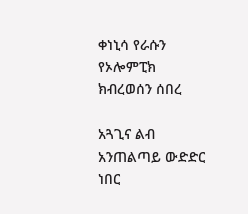ቀነኒሳ የራሱን የኦሎምፒክ ክብረወሰን ሰበረ

አጓጊና ልብ አንጠልጣይ ውድድር ነበር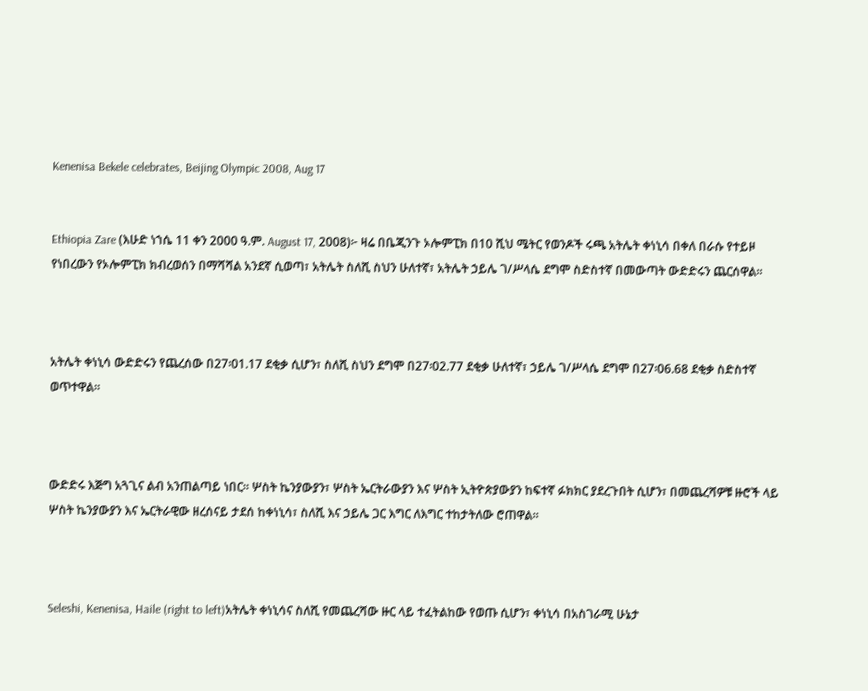Kenenisa Bekele celebrates, Beijing Olympic 2008, Aug 17


Ethiopia Zare (እሁድ ነኀሴ 11 ቀን 2000 ዓ.ም. August 17, 2008)፦ ዛሬ በቤጂንጉ ኦሎምፒክ በ10 ሺህ ሜትር የወንዶች ሩጫ አትሌት ቀነኒሳ በቀለ በራሱ የተይዞ የነበረውን የኦሎምፒክ ክብረወሰን በማሻሻል አንደኛ ሲወጣ፣ አትሌት ስለሺ ስህን ሁለተኛ፣ አትሌት ኃይሌ ገ/ሥላሴ ደግሞ ስድስተኛ በመውጣት ውድድሩን ጨርሰዋል።



አትሌት ቀነኒሳ ውድድሩን የጨረሰው በ27፡01.17 ደቂቃ ሲሆን፣ ስለሺ ስህን ደግሞ በ27፡02.77 ደቂቃ ሁለተኛ፣ ኃይሌ ገ/ሥላሴ ደግሞ በ27፡06.68 ደቂቃ ስድስተኛ ወጥተዋል።



ውድድሩ እጅግ አጓጊና ልብ አንጠልጣይ ነበር። ሦስት ኬንያውያን፣ ሦስት ኤርትራውያን እና ሦስት ኢትዮጵያውያን ከፍተኛ ፉክክር ያደረጉበት ሲሆን፣ በመጨረሻዎቹ ዙሮች ላይ ሦስት ኬንያውያን እና ኤርትራዊው ዘረሰናይ ታደሰ ከቀነኒሳ፣ ስለሺ እና ኃይሌ ጋር እግር ለእግር ተከታትለው ሮጠዋል።



Seleshi, Kenenisa, Haile (right to left)አትሌት ቀነኒሳና ስለሺ የመጨረሻው ዙር ላይ ተፈትልከው የወጡ ሲሆን፣ ቀነኒሳ በአስገራሚ ሁኔታ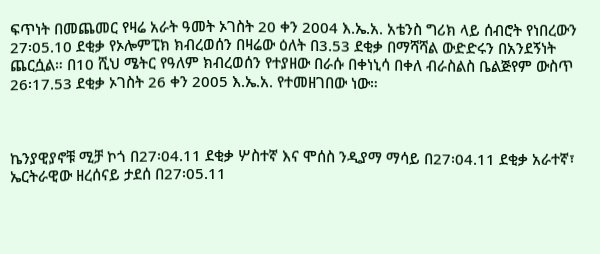ፍጥነት በመጨመር የዛሬ አራት ዓመት ኦገስት 20 ቀን 2004 እ.ኤ.አ. አቴንስ ግሪክ ላይ ሰብሮት የነበረውን 27፡05.10 ደቂቃ የኦሎምፒክ ክብረወሰን በዛሬው ዕለት በ3.53 ደቂቃ በማሻሻል ውድድሩን በአንደኝነት ጨርሷል። በ10 ሺህ ሜትር የዓለም ክብረወሰን የተያዘው በራሱ በቀነኒሳ በቀለ ብራስልስ ቤልጅየም ውስጥ 26፡17.53 ደቂቃ ኦገስት 26 ቀን 2005 እ.ኤ.አ. የተመዘገበው ነው።



ኬንያዊያኖቹ ሚቻ ኮጎ በ27፡04.11 ደቂቃ ሦስተኛ እና ሞሰስ ንዲያማ ማሳይ በ27፡04.11 ደቂቃ አራተኛ፣ ኤርትራዊው ዘረሰናይ ታደሰ በ27፡05.11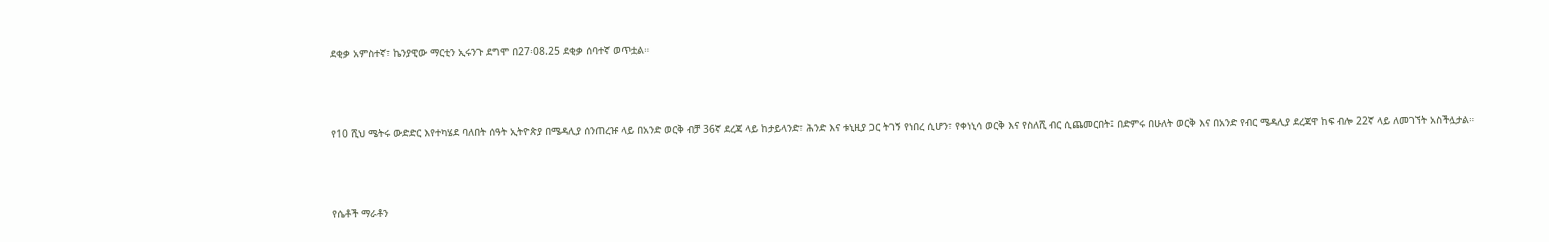ደቂቃ አምስተኛ፣ ኬንያዊው ማርቲን ኢሩንጉ ደግሞ በ27፡08.25 ደቂቃ ሰባተኛ ወጥቷል።



የ10 ሺህ ሜትሩ ውድድር እየተካሄደ ባለበት ሰዓት ኢትዮጵያ በሜዳሊያ ሰንጠረዡ ላይ በአንድ ወርቅ ብቻ 36ኛ ደረጃ ላይ ከታይላንድ፣ ሕንድ እና ቱኒዚያ ጋር ትገኝ የነበረ ሲሆን፣ የቀነኒሳ ወርቅ እና የስለሺ ብር ሲጨመርበት፤ በድምሩ በሁለት ወርቅ እና በአንድ የብር ሜዳሊያ ደረጃዋ ከፍ ብሎ 22ኛ ላይ ለመገኘት አስችሏታል።



የሴቶች ማራቶን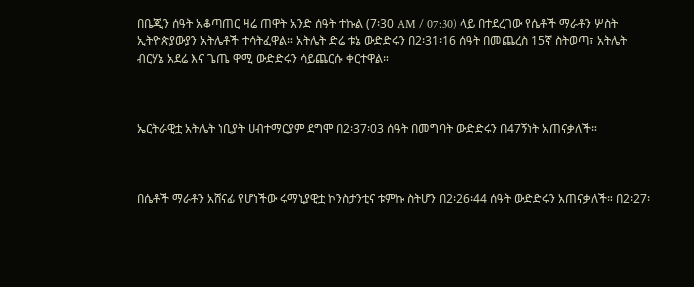በቤጂን ሰዓት አቆጣጠር ዛሬ ጠዋት አንድ ሰዓት ተኩል (7፡30 AM / 07:30) ላይ በተደረገው የሴቶች ማራቶን ሦስት ኢትዮጵያውያን አትሌቶች ተሳትፈዋል። አትሌት ድሬ ቱኔ ውድድሩን በ2፡31፡16 ሰዓት በመጨረስ 15ኛ ስትወጣ፣ አትሌት ብርሃኔ አደሬ እና ጌጤ ዋሚ ውድድሩን ሳይጨርሱ ቀርተዋል።



ኤርትራዊቷ አትሌት ነቢያት ሀብተማርያም ደግሞ በ2፡37፡03 ሰዓት በመግባት ውድድሩን በ47ኝነት አጠናቃለች።



በሴቶች ማራቶን አሸናፊ የሆነችው ሩማኒያዊቷ ኮንስታንቲና ቱምኩ ስትሆን በ2፡26፡44 ሰዓት ውድድሩን አጠናቃለች። በ2፡27፡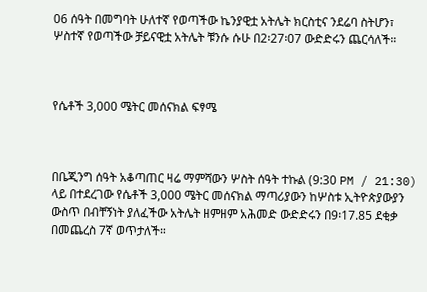06 ሰዓት በመግባት ሁለተኛ የወጣችው ኬንያዊቷ አትሌት ክርስቲና ንደሬባ ስትሆን፣ ሦስተኛ የወጣችው ቻይናዊቷ አትሌት ቹንሱ ሱሁ በ2፡27፡07 ውድድሩን ጨርሳለች።



የሴቶች 3,000 ሜትር መሰናክል ፍፃሜ



በቤጂንግ ሰዓት አቆጣጠር ዛሬ ማምሻውን ሦስት ሰዓት ተኩል (9:30 PM / 21:30) ላይ በተደረገው የሴቶች 3,000 ሜትር መሰናክል ማጣሪያውን ከሦስቱ ኢትዮጵያውያን ውስጥ በብቸኝነት ያለፈችው አትሌት ዘምዘም አሕመድ ውድድሩን በ9፡17.85 ደቂቃ በመጨረስ 7ኛ ወጥታለች።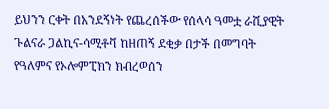ይህንን ርቀት በአንደኝነት የጨረሰችው የሰላሳ ዓመቷ ራሺያዊት ጉልናራ ጋልኪና-ሳሚቶቫ ከዘጠኝ ደቂቃ በታች በመግባት የዓለምና የኦሎምፒክን ክብረወሰን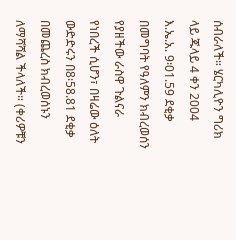ሰብራለች። ሄርካሊዮን ግሪክ ላይ ጁላይ 4 ቀን 2004 እ.ኤ.አ. 9፡01.59 ደቂቃ በመግባት የዓለምን ክብረወሰን የያዘችው ራስዋ ጉልናራ የነበረች ሲሆን፣ በዛሬው ዕለት ውድድሩን በ8፡58.81 ደቂቃ በመጨረስ ክብረወሰኑን ለማሻሻል ችላለች። (ቀሪዎቹን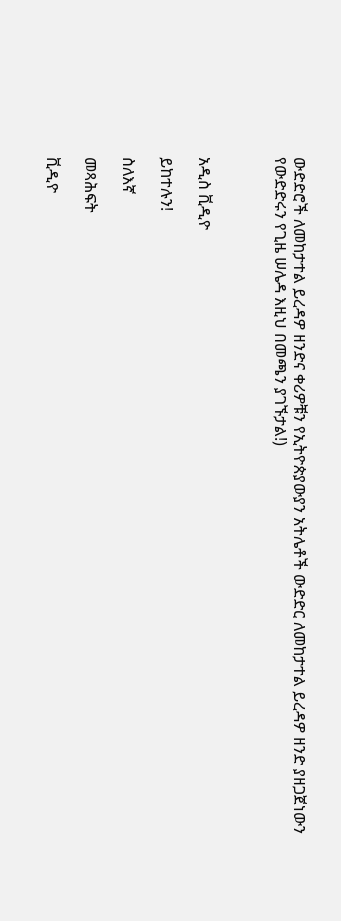ውድድሮች ለመከታተል ይረዳዎ ዘንድና ቀሪዎቹን የኢትዮጵያውያን አትሌቶች ውድድር ለመከታተል ይረዳዎ ዘንድ ያዘጋጀነውን የውድድሩን የጊዜ ሠሌዳ እዚህ በመጫን ያገኙታል!)



አዲስ ቪዲዮ

ይከተሉን!

ስለእኛ

መጻሕፍት

ቪዲዮ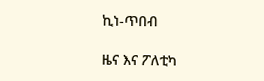ኪነ-ጥበብ

ዜና እና ፖለቲካ